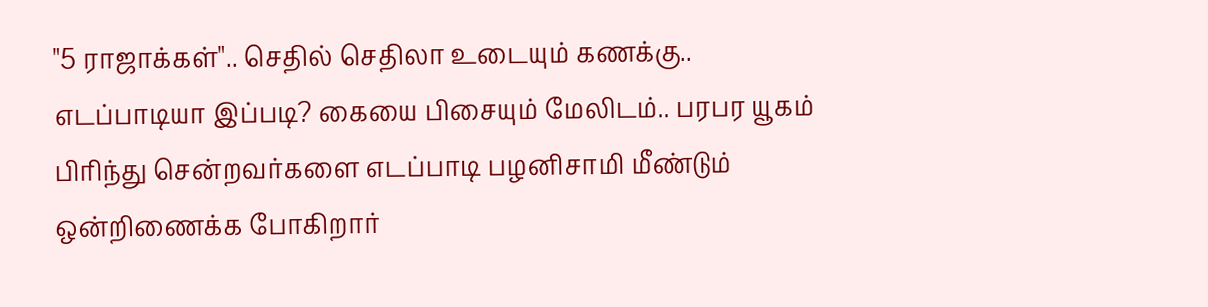"5 ராஜாக்கள்".. செதில் செதிலா உடையும் கணக்கு.. எடப்பாடியா இப்படி? கையை பிசையும் மேலிடம்.. பரபர யூகம்
பிரிந்து சென்றவர்களை எடப்பாடி பழனிசாமி மீண்டும் ஒன்றிணைக்க போகிறார்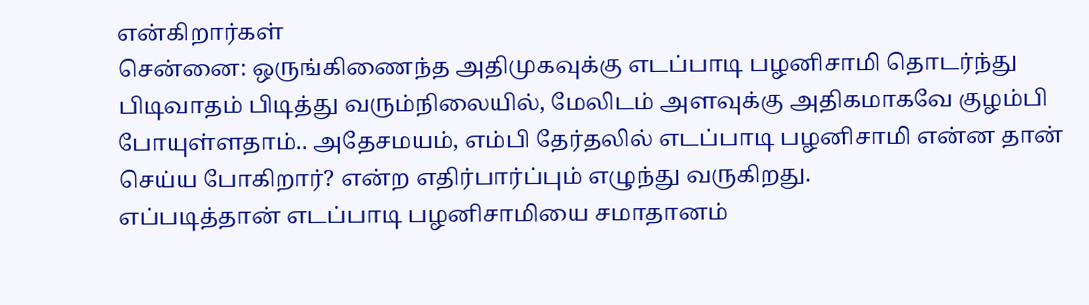என்கிறார்கள்
சென்னை: ஒருங்கிணைந்த அதிமுகவுக்கு எடப்பாடி பழனிசாமி தொடர்ந்து பிடிவாதம் பிடித்து வரும்நிலையில், மேலிடம் அளவுக்கு அதிகமாகவே குழம்பி போயுள்ளதாம்.. அதேசமயம், எம்பி தேர்தலில் எடப்பாடி பழனிசாமி என்ன தான் செய்ய போகிறார்? என்ற எதிர்பார்ப்பும் எழுந்து வருகிறது.
எப்படித்தான் எடப்பாடி பழனிசாமியை சமாதானம்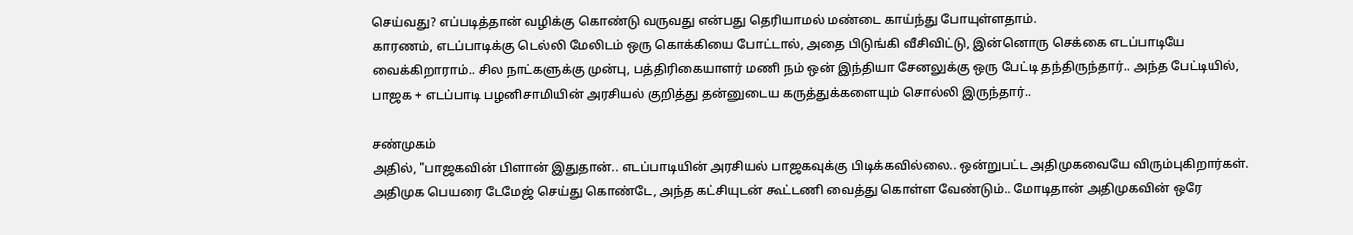செய்வது? எப்படித்தான் வழிக்கு கொண்டு வருவது என்பது தெரியாமல் மண்டை காய்ந்து போயுள்ளதாம்.
காரணம், எடப்பாடிக்கு டெல்லி மேலிடம் ஒரு கொக்கியை போட்டால், அதை பிடுங்கி வீசிவிட்டு, இன்னொரு செக்கை எடப்பாடியே வைக்கிறாராம்.. சில நாட்களுக்கு முன்பு, பத்திரிகையாளர் மணி நம் ஒன் இந்தியா சேனலுக்கு ஒரு பேட்டி தந்திருந்தார்.. அந்த பேட்டியில், பாஜக + எடப்பாடி பழனிசாமியின் அரசியல் குறித்து தன்னுடைய கருத்துக்களையும் சொல்லி இருந்தார்..

சண்முகம்
அதில், "பாஜகவின் பிளான் இதுதான்.. எடப்பாடியின் அரசியல் பாஜகவுக்கு பிடிக்கவில்லை.. ஒன்றுபட்ட அதிமுகவையே விரும்புகிறார்கள். அதிமுக பெயரை டேமேஜ் செய்து கொண்டே, அந்த கட்சியுடன் கூட்டணி வைத்து கொள்ள வேண்டும்.. மோடிதான் அதிமுகவின் ஒரே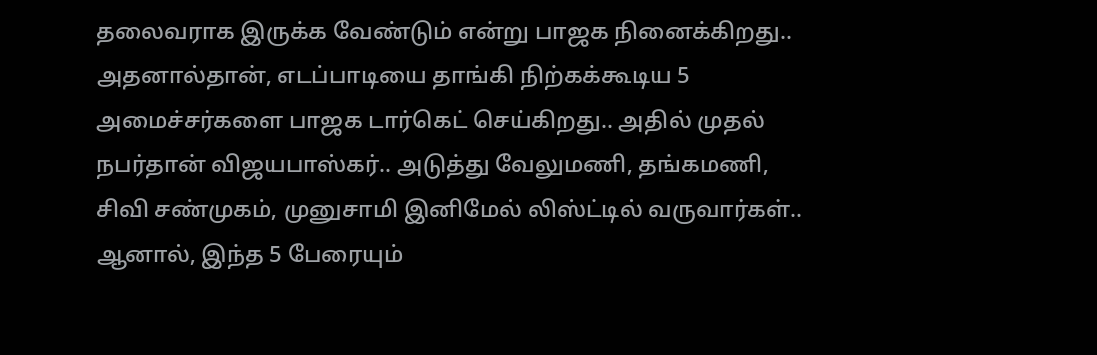தலைவராக இருக்க வேண்டும் என்று பாஜக நினைக்கிறது.. அதனால்தான், எடப்பாடியை தாங்கி நிற்கக்கூடிய 5 அமைச்சர்களை பாஜக டார்கெட் செய்கிறது.. அதில் முதல் நபர்தான் விஜயபாஸ்கர்.. அடுத்து வேலுமணி, தங்கமணி, சிவி சண்முகம், முனுசாமி இனிமேல் லிஸ்ட்டில் வருவார்கள்.. ஆனால், இந்த 5 பேரையும்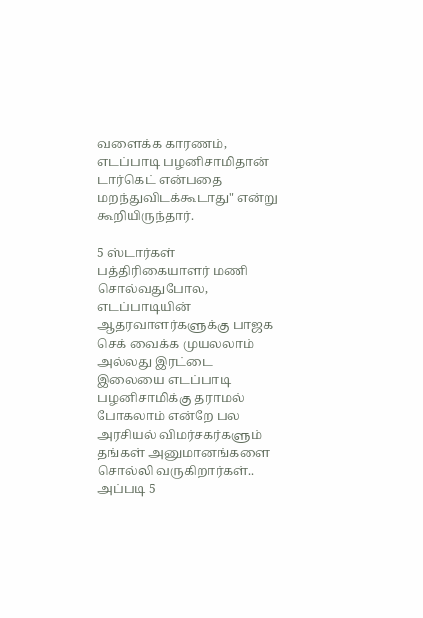வளைக்க காரணம், எடப்பாடி பழனிசாமிதான் டார்கெட் என்பதை மறந்துவிடக்கூடாது" என்று கூறியிருந்தார்.

5 ஸ்டார்கள்
பத்திரிகையாளர் மணி சொல்வதுபோல, எடப்பாடியின் ஆதரவாளர்களுக்கு பாஜக செக் வைக்க முயலலாம் அல்லது இரட்டை இலையை எடப்பாடி பழனிசாமிக்கு தராமல் போகலாம் என்றே பல அரசியல் விமர்சகர்களும் தங்கள் அனுமானங்களை சொல்லி வருகிறார்கள்.. அப்படி 5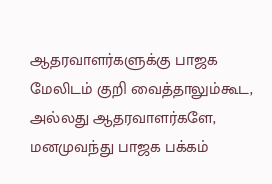ஆதரவாளர்களுக்கு பாஜக மேலிடம் குறி வைத்தாலும்கூட, அல்லது ஆதரவாளர்களே, மனமுவந்து பாஜக பக்கம்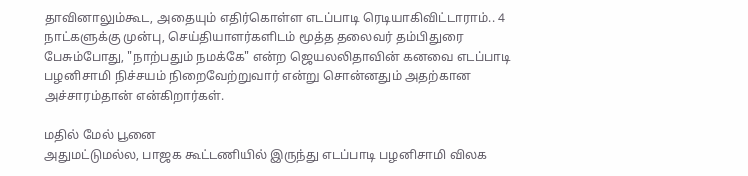தாவினாலும்கூட, அதையும் எதிர்கொள்ள எடப்பாடி ரெடியாகிவிட்டாராம்.. 4 நாட்களுக்கு முன்பு, செய்தியாளர்களிடம் மூத்த தலைவர் தம்பிதுரை பேசும்போது, "நாற்பதும் நமக்கே" என்ற ஜெயலலிதாவின் கனவை எடப்பாடி பழனிசாமி நிச்சயம் நிறைவேற்றுவார் என்று சொன்னதும் அதற்கான அச்சாரம்தான் என்கிறார்கள்.

மதில் மேல் பூனை
அதுமட்டுமல்ல, பாஜக கூட்டணியில் இருந்து எடப்பாடி பழனிசாமி விலக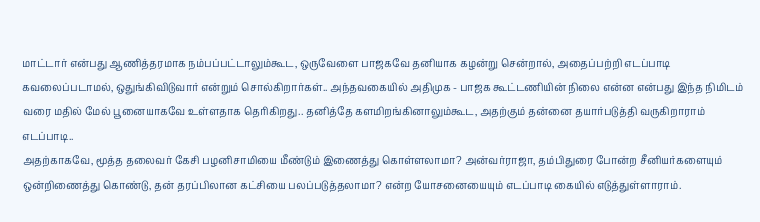மாட்டார் என்பது ஆணித்தரமாக நம்பப்பட்டாலும்கூட, ஒருவேளை பாஜகவே தனியாக கழன்று சென்றால், அதைப்பற்றி எடப்பாடி கவலைப்படாமல், ஒதுங்கிவிடுவார் என்றும் சொல்கிறார்கள்.. அந்தவகையில் அதிமுக - பாஜக கூட்டணியின் நிலை என்ன என்பது இந்த நிமிடம் வரை மதில் மேல் பூனையாகவே உள்ளதாக தெரிகிறது.. தனித்தே களமிறங்கினாலும்கூட, அதற்கும் தன்னை தயார்படுத்தி வருகிறாராம் எடப்பாடி..
அதற்காகவே, மூத்த தலைவர் கேசி பழனிசாமியை மீண்டும் இணைத்து கொள்ளலாமா? அன்வர்ராஜா, தம்பிதுரை போன்ற சீனியர்களையும் ஒன்றிணைத்து கொண்டு, தன் தரப்பிலான கட்சியை பலப்படுத்தலாமா? என்ற யோசனையையும் எடப்பாடி கையில் எடுத்துள்ளாராம்.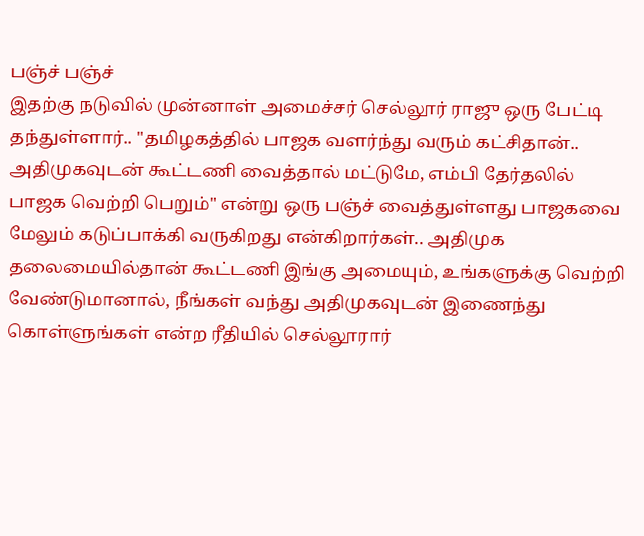பஞ்ச் பஞ்ச்
இதற்கு நடுவில் முன்னாள் அமைச்சர் செல்லூர் ராஜு ஒரு பேட்டி தந்துள்ளார்.. "தமிழகத்தில் பாஜக வளர்ந்து வரும் கட்சிதான்.. அதிமுகவுடன் கூட்டணி வைத்தால் மட்டுமே, எம்பி தேர்தலில் பாஜக வெற்றி பெறும்" என்று ஒரு பஞ்ச் வைத்துள்ளது பாஜகவை மேலும் கடுப்பாக்கி வருகிறது என்கிறார்கள்.. அதிமுக தலைமையில்தான் கூட்டணி இங்கு அமையும், உங்களுக்கு வெற்றி வேண்டுமானால், நீங்கள் வந்து அதிமுகவுடன் இணைந்து கொள்ளுங்கள் என்ற ரீதியில் செல்லூரார்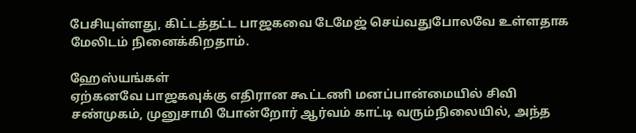பேசியுள்ளது, கிட்டத்தட்ட பாஜகவை டேமேஜ் செய்வதுபோலவே உள்ளதாக மேலிடம் நினைக்கிறதாம்.

ஹேஸ்யங்கள்
ஏற்கனவே பாஜகவுக்கு எதிரான கூட்டணி மனப்பான்மையில் சிவி சண்முகம், முனுசாமி போன்றோர் ஆர்வம் காட்டி வரும்நிலையில், அந்த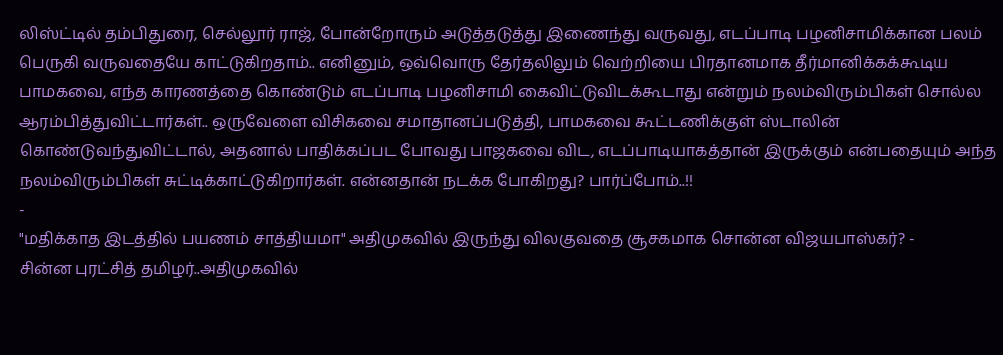லிஸ்ட்டில் தம்பிதுரை, செல்லூர் ராஜ், போன்றோரும் அடுத்தடுத்து இணைந்து வருவது, எடப்பாடி பழனிசாமிக்கான பலம் பெருகி வருவதையே காட்டுகிறதாம்.. எனினும், ஒவ்வொரு தேர்தலிலும் வெற்றியை பிரதானமாக தீர்மானிக்கக்கூடிய பாமகவை, எந்த காரணத்தை கொண்டும் எடப்பாடி பழனிசாமி கைவிட்டுவிடக்கூடாது என்றும் நலம்விரும்பிகள் சொல்ல ஆரம்பித்துவிட்டார்கள்.. ஒருவேளை விசிகவை சமாதானப்படுத்தி, பாமகவை கூட்டணிக்குள் ஸ்டாலின் கொண்டுவந்துவிட்டால், அதனால் பாதிக்கப்பட போவது பாஜகவை விட, எடப்பாடியாகத்தான் இருக்கும் என்பதையும் அந்த நலம்விரும்பிகள் சுட்டிக்காட்டுகிறார்கள். என்னதான் நடக்க போகிறது? பார்ப்போம்..!!
-
"மதிக்காத இடத்தில் பயணம் சாத்தியமா" அதிமுகவில் இருந்து விலகுவதை சூசகமாக சொன்ன விஜயபாஸ்கர்? -
சின்ன புரட்சித் தமிழர்..அதிமுகவில்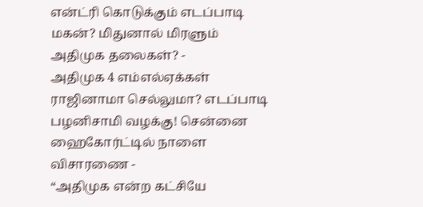என்ட்ரி கொடுக்கும் எடப்பாடி மகன்? மிதுனால் மிரளும் அதிமுக தலைகள்? -
அதிமுக 4 எம்எல்ஏக்கள் ராஜினாமா செல்லுமா? எடப்பாடி பழனிசாமி வழக்கு! சென்னை ஹைகோர்ட்டில் நாளை விசாரணை -
“அதிமுக என்ற கட்சியே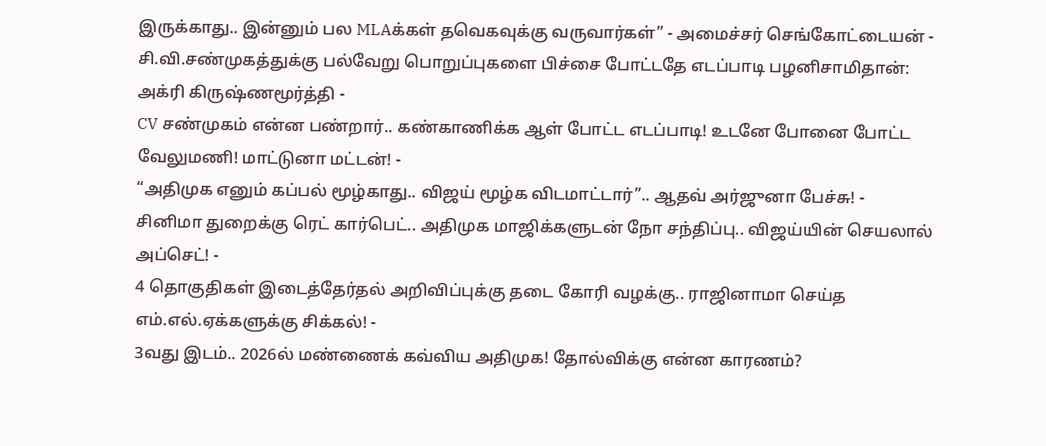இருக்காது.. இன்னும் பல MLAக்கள் தவெகவுக்கு வருவார்கள்” - அமைச்சர் செங்கோட்டையன் -
சி.வி.சண்முகத்துக்கு பல்வேறு பொறுப்புகளை பிச்சை போட்டதே எடப்பாடி பழனிசாமிதான்: அக்ரி கிருஷ்ணமூர்த்தி -
CV சண்முகம் என்ன பண்றார்.. கண்காணிக்க ஆள் போட்ட எடப்பாடி! உடனே போனை போட்ட வேலுமணி! மாட்டுனா மட்டன்! -
“அதிமுக எனும் கப்பல் மூழ்காது.. விஜய் மூழ்க விடமாட்டார்”.. ஆதவ் அர்ஜுனா பேச்சு! -
சினிமா துறைக்கு ரெட் கார்பெட்.. அதிமுக மாஜிக்களுடன் நோ சந்திப்பு.. விஜய்யின் செயலால் அப்செட்! -
4 தொகுதிகள் இடைத்தேர்தல் அறிவிப்புக்கு தடை கோரி வழக்கு.. ராஜினாமா செய்த எம்.எல்.ஏக்களுக்கு சிக்கல்! -
3வது இடம்.. 2026ல் மண்ணைக் கவ்விய அதிமுக! தோல்விக்கு என்ன காரணம்?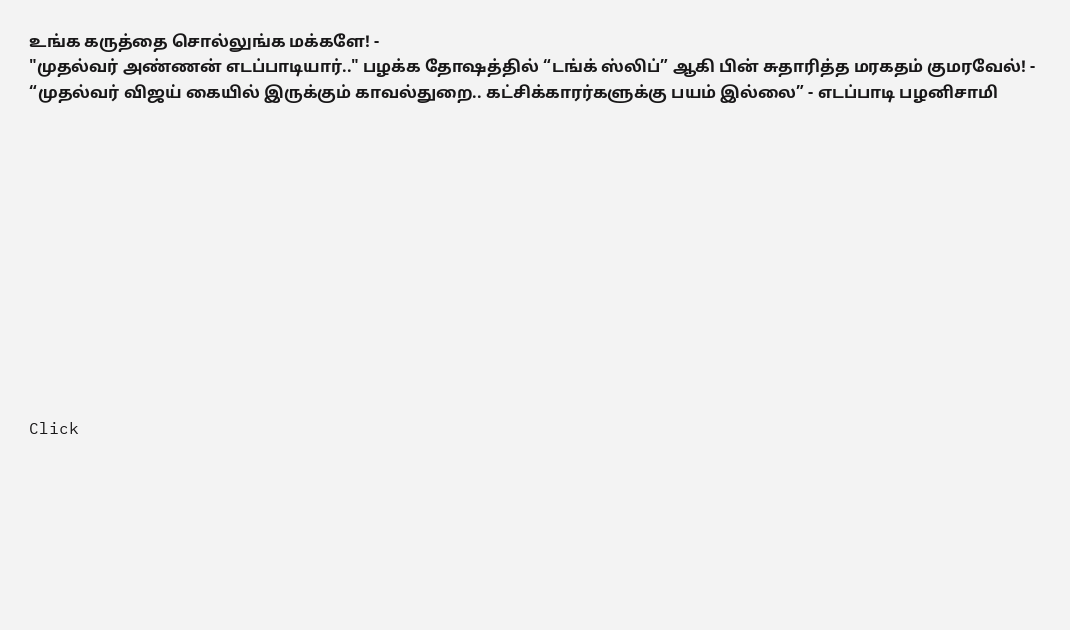உங்க கருத்தை சொல்லுங்க மக்களே! -
"முதல்வர் அண்ணன் எடப்பாடியார்.." பழக்க தோஷத்தில் “டங்க் ஸ்லிப்” ஆகி பின் சுதாரித்த மரகதம் குமரவேல்! -
“முதல்வர் விஜய் கையில் இருக்கும் காவல்துறை.. கட்சிக்காரர்களுக்கு பயம் இல்லை” - எடப்பாடி பழனிசாமி












Click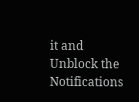it and Unblock the Notifications